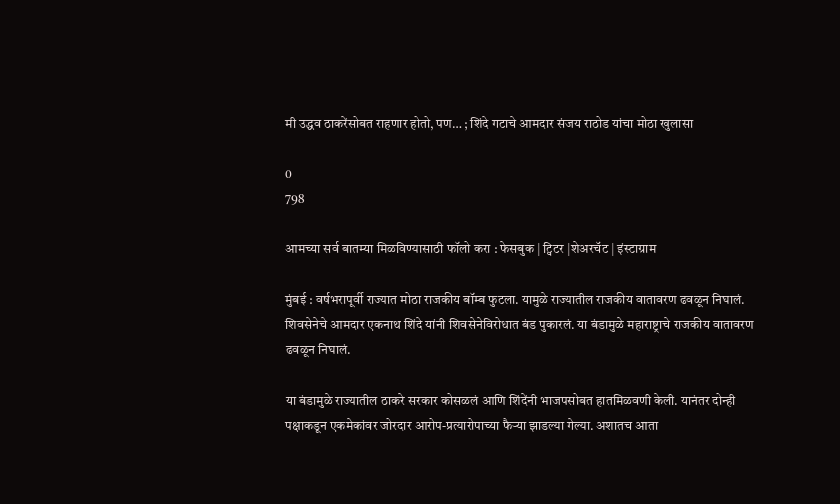मी उद्धव ठाकरेंसोबत राहणार होतो, पण… ; शिंदे गटाचे आमदार संजय राठोड यांचा मोठा खुलासा

0
798

आमच्या सर्व बातम्या मिळविण्यासाठी फॉलो करा : फेसबुक | ट्विटर |शेअरचॅट | इंस्टाग्राम

मुंबई : वर्षभरापूर्वी राज्यात मोठा राजकीय बॉम्ब फुटला. यामुळे राज्यातील राजकीय वातावरण ढवळून निघालं. शिवसेनेचे आमदार एकनाथ शिंदे यांनी शिवसेनेविरोधात बंड पुकारलं. या बंडामुळे महाराष्ट्राचे राजकीय वातावरण ढवळून निघालं.

या बंडामुळे राज्यातील ठाकरे सरकार कोसळलं आणि शिंदेंनी भाजपसोबत हातमिळवणी केली. यानंतर दोन्ही पक्षाकडून एकमेकांवर जोरदार आरोप-प्रत्यारोपाच्या फैऱ्या झाडल्या गेल्या. अशातच आता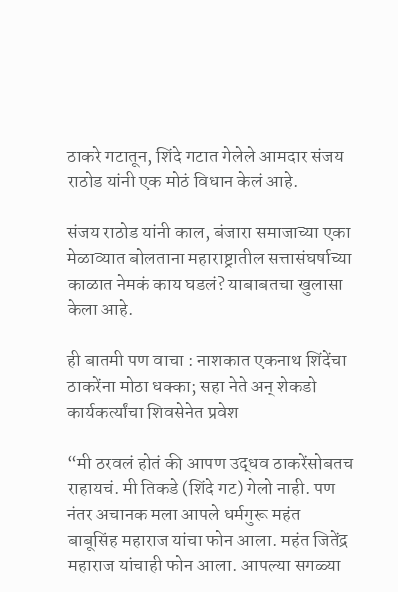ठाकरे गटातून, शिंदे गटात गेलेले आमदार संजय राठोड यांनी एक मोठं विधान केलं आहे.

संजय राठोड यांनी काल, बंजारा समाजाच्या एका मेळाव्यात बोलताना महाराष्ट्रातील सत्तासंघर्षाच्या काळात नेमकं काय घडलं? याबाबतचा खुलासा केला आहे.

ही बातमी पण वाचा : नाशकात एकनाथ शिंदेंचा ठाकरेंना मोठा धक्का; सहा नेते अन् शेकडो कार्यकर्त्यांचा शिवसेनेत प्रवेश

“मी ठरवलं होतं की आपण उद्धव ठाकरेंसोबतच राहायचं. मी तिकडे (शिंदे गट) गेलो नाही. पण नंतर अचानक मला आपले धर्मगुरू महंत बाबूसिंह महाराज यांचा फोन आला. महंत जितेंद्र महाराज यांचाही फोन आला. आपल्या सगळ्या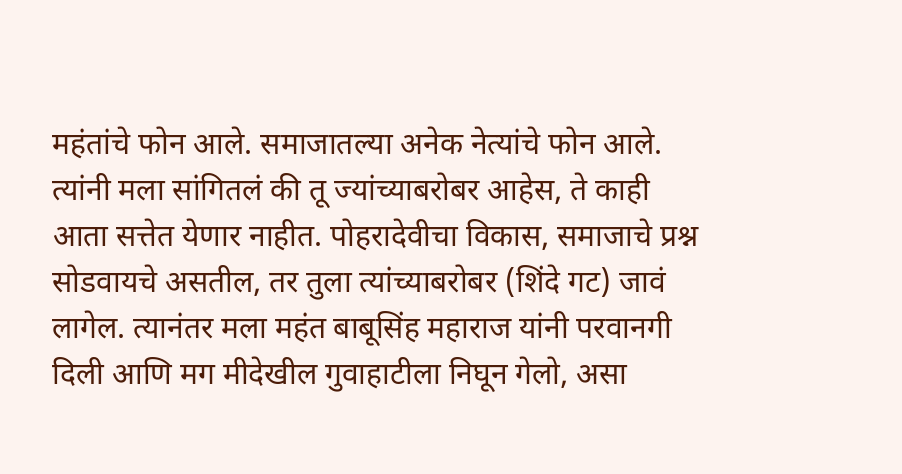महंतांचे फोन आले. समाजातल्या अनेक नेत्यांचे फोन आले. त्यांनी मला सांगितलं की तू ज्यांच्याबरोबर आहेस, ते काही आता सत्तेत येणार नाहीत. पोहरादेवीचा विकास, समाजाचे प्रश्न सोडवायचे असतील, तर तुला त्यांच्याबरोबर (शिंदे गट) जावं लागेल. त्यानंतर मला महंत बाबूसिंह महाराज यांनी परवानगी दिली आणि मग मीदेखील गुवाहाटीला निघून गेलो, असा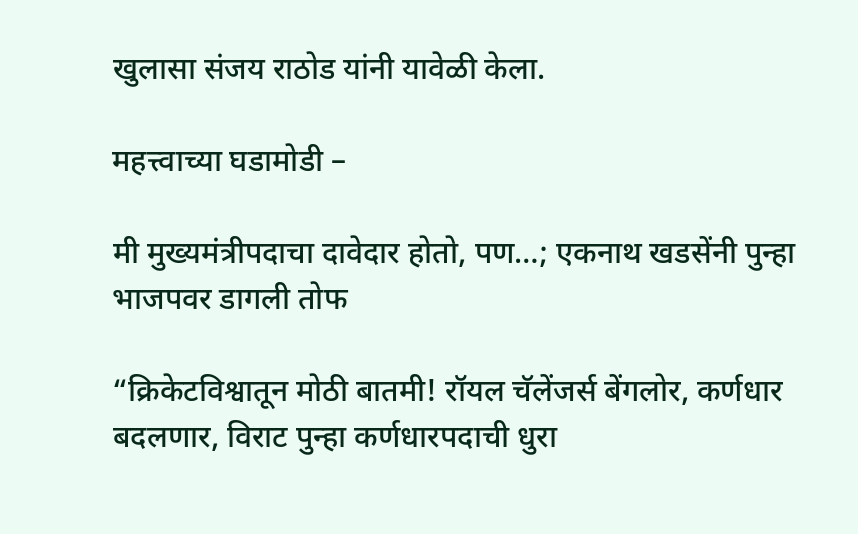खुलासा संजय राठोड यांनी यावेळी केला.

महत्त्वाच्या घडामोडी –

मी मुख्यमंत्रीपदाचा दावेदार होतो, पण…; एकनाथ खडसेंनी पुन्हा भाजपवर डागली तोफ

“क्रिकेटविश्वातून मोठी बातमी! रॉयल चॅलेंजर्स बेंगलोर, कर्णधार बदलणार, विराट पुन्हा कर्णधारपदाची धुरा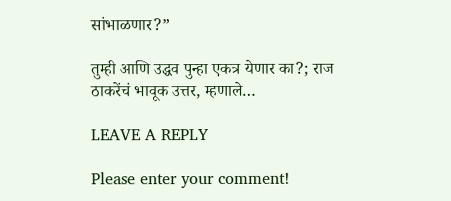सांभाळणार?”

तुम्ही आणि उद्धव पुन्हा एकत्र येणार का?; राज ठाकरेंचं भावूक उत्तर, म्हणाले…

LEAVE A REPLY

Please enter your comment!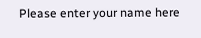Please enter your name here